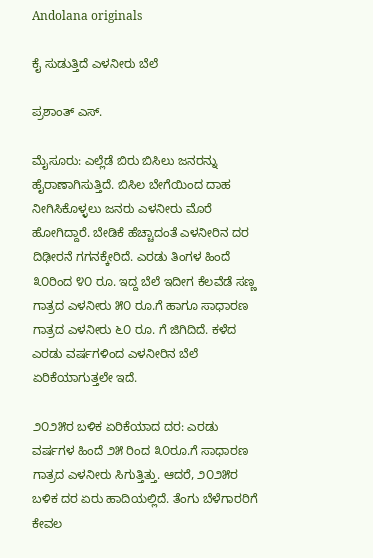Andolana originals

ಕೈ ಸುಡುತ್ತಿದೆ ಎಳನೀರು ಬೆಲೆ

ಪ್ರಶಾಂತ್ ಎಸ್.

ಮೈಸೂರು: ಎಲ್ಲೆಡೆ ಬಿರು ಬಿಸಿಲು ಜನರನ್ನು ಹೈರಾಣಾಗಿಸುತ್ತಿದೆ. ಬಿಸಿಲ ಬೇಗೆಯಿಂದ ದಾಹ ನೀಗಿಸಿಕೊಳ್ಳಲು ಜನರು ಎಳನೀರು ಮೊರೆ ಹೋಗಿದ್ದಾರೆ. ಬೇಡಿಕೆ ಹೆಚ್ಚಾದಂತೆ ಎಳನೀರಿನ ದರ ದಿಢೀರನೆ ಗಗನಕ್ಕೇರಿದೆ. ಎರಡು ತಿಂಗಳ ಹಿಂದೆ ೩೦ರಿಂದ ೪೦ ರೂ. ಇದ್ದ ಬೆಲೆ ಇದೀಗ ಕೆಲವೆಡೆ ಸಣ್ಣ ಗಾತ್ರದ ಎಳನೀರು ೫೦ ರೂ.ಗೆ ಹಾಗೂ ಸಾಧಾರಣ ಗಾತ್ರದ ಎಳನೀರು ೬೦ ರೂ. ಗೆ ಜಿಗಿದಿದೆ. ಕಳೆದ ಎರಡು ವರ್ಷಗಳಿಂದ ಎಳನೀರಿನ ಬೆಲೆ ಏರಿಕೆಯಾಗುತ್ತಲೇ ಇದೆ.

೨೦೨೫ರ ಬಳಿಕ ಏರಿಕೆಯಾದ ದರ: ಎರಡು ವರ್ಷಗಳ ಹಿಂದೆ ೨೫ ರಿಂದ ೩೦ರೂ.ಗೆ ಸಾಧಾರಣ ಗಾತ್ರದ ಎಳನೀರು ಸಿಗುತ್ತಿತ್ತು. ಆದರೆ, ೨೦೨೫ರ ಬಳಿಕ ದರ ಏರು ಹಾದಿಯಲ್ಲಿದೆ. ತೆಂಗು ಬೆಳೆಗಾರರಿಗೆ ಕೇವಲ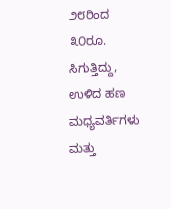೨೮ರಿಂದ ೩೦ರೂ. ಸಿಗುತ್ತಿದ್ದು, ಉಳಿದ ಹಣ ಮಧ್ಯವರ್ತಿಗಳು ಮತ್ತು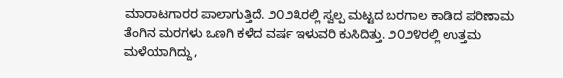ಮಾರಾಟಗಾರರ ಪಾಲಾಗುತ್ತಿದೆ. ೨೦೨೩ರಲ್ಲಿ ಸ್ವಲ್ಪ ಮಟ್ಟದ ಬರಗಾಲ ಕಾಡಿದ ಪರಿಣಾಮ ತೆಂಗಿನ ಮರಗಳು ಒಣಗಿ ಕಳೆದ ವರ್ಷ ಇಳುವರಿ ಕುಸಿದಿತ್ತು. ೨೦೨೪ರಲ್ಲಿ ಉತ್ತಮ ಮಳೆಯಾಗಿದ್ದು,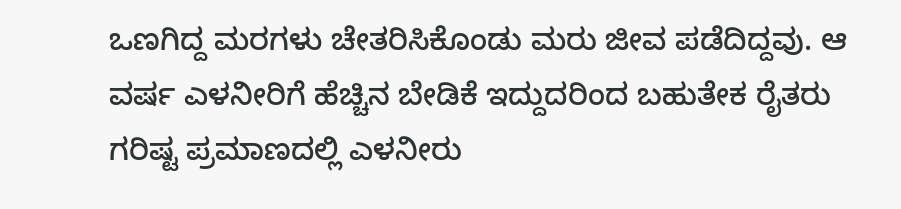ಒಣಗಿದ್ದ ಮರಗಳು ಚೇತರಿಸಿಕೊಂಡು ಮರು ಜೀವ ಪಡೆದಿದ್ದವು. ಆ ವರ್ಷ ಎಳನೀರಿಗೆ ಹೆಚ್ಚಿನ ಬೇಡಿಕೆ ಇದ್ದುದರಿಂದ ಬಹುತೇಕ ರೈತರು ಗರಿಷ್ಟ ಪ್ರಮಾಣದಲ್ಲಿ ಎಳನೀರು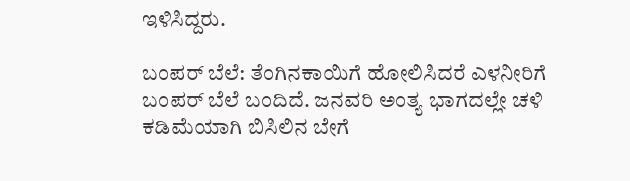ಇಳಿಸಿದ್ದರು.

ಬಂಪರ್ ಬೆಲೆ: ತೆಂಗಿನಕಾಯಿಗೆ ಹೋಲಿಸಿದರೆ ಎಳನೀರಿಗೆ ಬಂಪರ್ ಬೆಲೆ ಬಂದಿದೆ. ಜನವರಿ ಅಂತ್ಯ ಭಾಗದಲ್ಲೇ ಚಳಿ ಕಡಿಮೆಯಾಗಿ ಬಿಸಿಲಿನ ಬೇಗೆ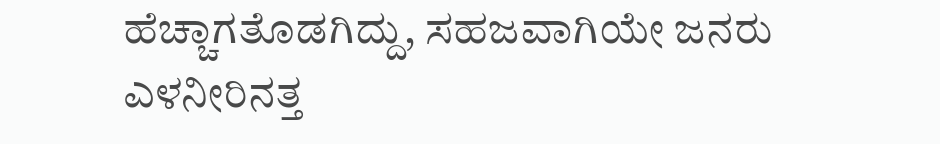ಹೆಚ್ಚಾಗತೊಡಗಿದ್ದು, ಸಹಜವಾಗಿಯೇ ಜನರು ಎಳನೀರಿನತ್ತ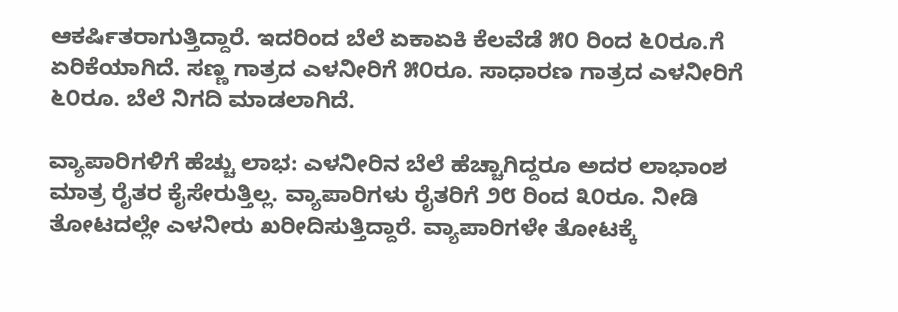ಆಕರ್ಷಿತರಾಗುತ್ತಿದ್ದಾರೆ. ಇದರಿಂದ ಬೆಲೆ ಏಕಾಏಕಿ ಕೆಲವೆಡೆ ೫೦ ರಿಂದ ೬೦ರೂ.ಗೆ ಏರಿಕೆಯಾಗಿದೆ. ಸಣ್ಣ ಗಾತ್ರದ ಎಳನೀರಿಗೆ ೫೦ರೂ. ಸಾಧಾರಣ ಗಾತ್ರದ ಎಳನೀರಿಗೆ ೬೦ರೂ. ಬೆಲೆ ನಿಗದಿ ಮಾಡಲಾಗಿದೆ.

ವ್ಯಾಪಾರಿಗಳಿಗೆ ಹೆಚ್ಚು ಲಾಭ: ಎಳನೀರಿನ ಬೆಲೆ ಹೆಚ್ಚಾಗಿದ್ದರೂ ಅದರ ಲಾಭಾಂಶ ಮಾತ್ರ ರೈತರ ಕೈಸೇರುತ್ತಿಲ್ಲ. ವ್ಯಾಪಾರಿಗಳು ರೈತರಿಗೆ ೨೮ ರಿಂದ ೩೦ರೂ. ನೀಡಿ ತೋಟದಲ್ಲೇ ಎಳನೀರು ಖರೀದಿಸುತ್ತಿದ್ದಾರೆ. ವ್ಯಾಪಾರಿಗಳೇ ತೋಟಕ್ಕೆ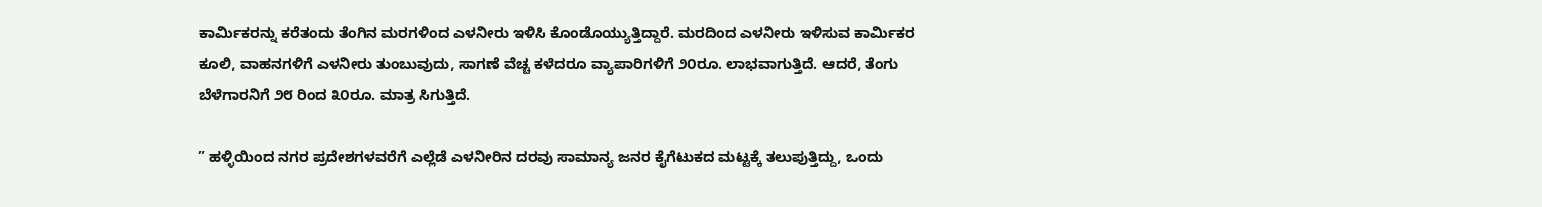ಕಾರ್ಮಿಕರನ್ನು ಕರೆತಂದು ತೆಂಗಿನ ಮರಗಳಿಂದ ಎಳನೀರು ಇಳಿಸಿ ಕೊಂಡೊಯ್ಯುತ್ತಿದ್ದಾರೆ. ಮರದಿಂದ ಎಳನೀರು ಇಳಿಸುವ ಕಾರ್ಮಿಕರ ಕೂಲಿ, ವಾಹನಗಳಿಗೆ ಎಳನೀರು ತುಂಬುವುದು, ಸಾಗಣೆ ವೆಚ್ಚ ಕಳೆದರೂ ವ್ಯಾಪಾರಿಗಳಿಗೆ ೨೦ರೂ. ಲಾಭವಾಗುತ್ತಿದೆ. ಆದರೆ, ತೆಂಗು ಬೆಳೆಗಾರನಿಗೆ ೨೮ ರಿಂದ ೩೦ರೂ. ಮಾತ್ರ ಸಿಗುತ್ತಿದೆ.

” ಹಳ್ಳಿಯಿಂದ ನಗರ ಪ್ರದೇಶಗಳವರೆಗೆ ಎಲ್ಲೆಡೆ ಎಳನೀರಿನ ದರವು ಸಾಮಾನ್ಯ ಜನರ ಕೈಗೆಟುಕದ ಮಟ್ಟಕ್ಕೆ ತಲುಪುತ್ತಿದ್ದು, ಒಂದು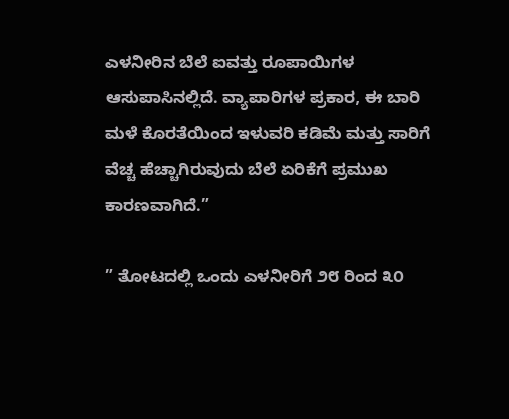ಎಳನೀರಿನ ಬೆಲೆ ಐವತ್ತು ರೂಪಾಯಿಗಳ ಆಸುಪಾಸಿನಲ್ಲಿದೆ. ವ್ಯಾಪಾರಿಗಳ ಪ್ರಕಾರ, ಈ ಬಾರಿ ಮಳೆ ಕೊರತೆಯಿಂದ ಇಳುವರಿ ಕಡಿಮೆ ಮತ್ತು ಸಾರಿಗೆ ವೆಚ್ಚ ಹೆಚ್ಚಾಗಿರುವುದು ಬೆಲೆ ಏರಿಕೆಗೆ ಪ್ರಮುಖ ಕಾರಣವಾಗಿದೆ.”

” ತೋಟದಲ್ಲಿ ಒಂದು ಎಳನೀರಿಗೆ ೨೮ ರಿಂದ ೩೦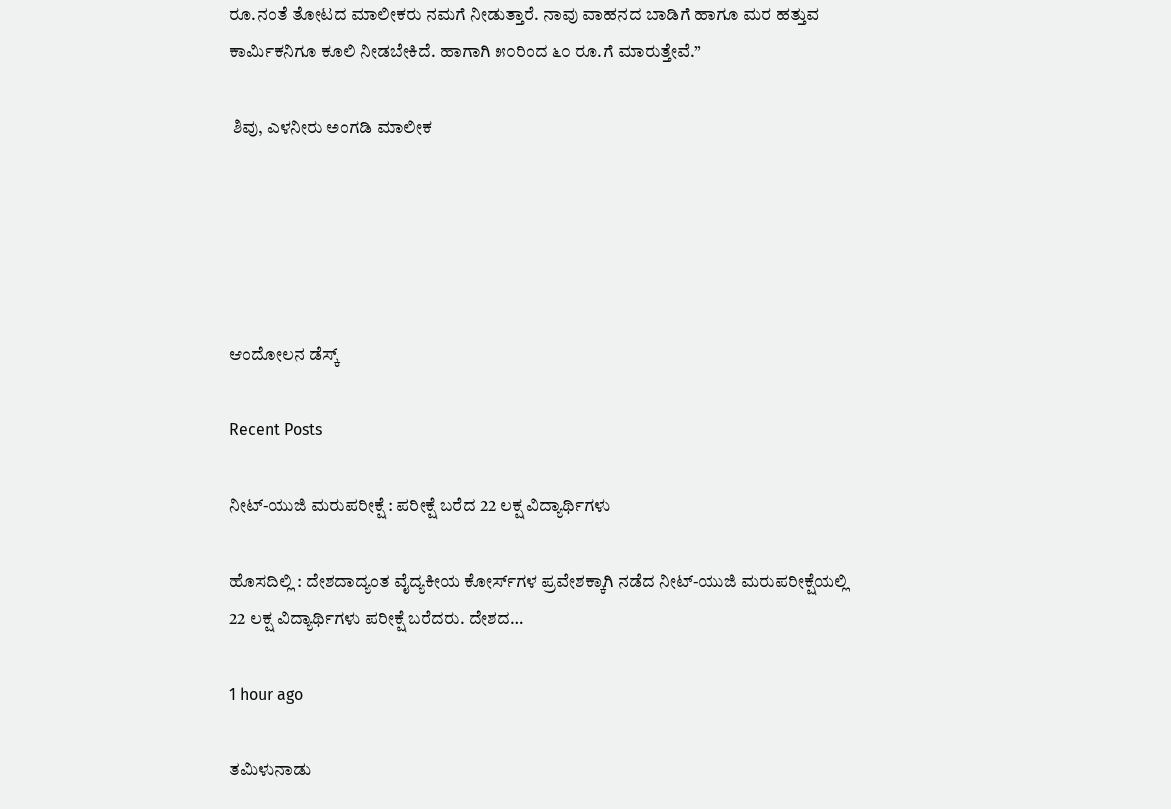ರೂ.ನಂತೆ ತೋಟದ ಮಾಲೀಕರು ನಮಗೆ ನೀಡುತ್ತಾರೆ. ನಾವು ವಾಹನದ ಬಾಡಿಗೆ ಹಾಗೂ ಮರ ಹತ್ತುವ ಕಾರ್ಮಿಕನಿಗೂ ಕೂಲಿ ನೀಡಬೇಕಿದೆ. ಹಾಗಾಗಿ ೫೦ರಿಂದ ೬೦ ರೂ.ಗೆ ಮಾರುತ್ತೇವೆ.”

 ಶಿವು, ಎಳನೀರು ಅಂಗಡಿ ಮಾಲೀಕ





ಆಂದೋಲನ ಡೆಸ್ಕ್

Recent Posts

ನೀಟ್-ಯುಜಿ ಮರುಪರೀಕ್ಷೆ : ಪರೀಕ್ಷೆ ಬರೆದ 22 ಲಕ್ಷ ವಿದ್ಯಾರ್ಥಿಗಳು

ಹೊಸದಿಲ್ಲಿ : ದೇಶದಾದ್ಯಂತ ವೈದ್ಯಕೀಯ ಕೋರ್ಸ್‌ಗಳ ಪ್ರವೇಶಕ್ಕಾಗಿ ನಡೆದ ನೀಟ್-ಯುಜಿ ಮರುಪರೀಕ್ಷೆಯಲ್ಲಿ 22 ಲಕ್ಷ ವಿದ್ಯಾರ್ಥಿಗಳು ಪರೀಕ್ಷೆ ಬರೆದರು. ದೇಶದ…

1 hour ago

ತಮಿಳುನಾಡು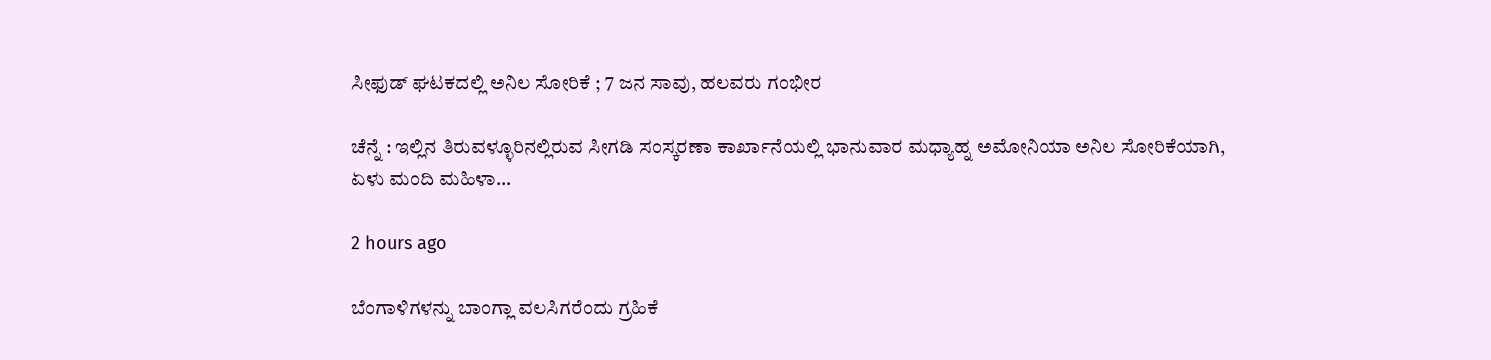ಸೀಫುಡ್‌ ಘಟಕದಲ್ಲಿ ಅನಿಲ ಸೋರಿಕೆ ; 7 ಜನ ಸಾವು, ಹಲವರು ಗಂಭೀರ

ಚೆನ್ನೆ : ಇಲ್ಲಿನ ತಿರುವಳ್ಳೂರಿನಲ್ಲಿರುವ ಸೀಗಡಿ ಸಂಸ್ಕರಣಾ ಕಾರ್ಖಾನೆಯಲ್ಲಿ ಭಾನುವಾರ ಮಧ್ಯಾಹ್ನ ಅಮೋನಿಯಾ ಅನಿಲ ಸೋರಿಕೆಯಾಗಿ, ಏಳು ಮಂದಿ ಮಹಿಳಾ…

2 hours ago

ಬೆಂಗಾಳಿಗಳನ್ನು ಬಾಂಗ್ಲಾ ವಲಸಿಗರೆಂದು ಗ್ರಹಿಕೆ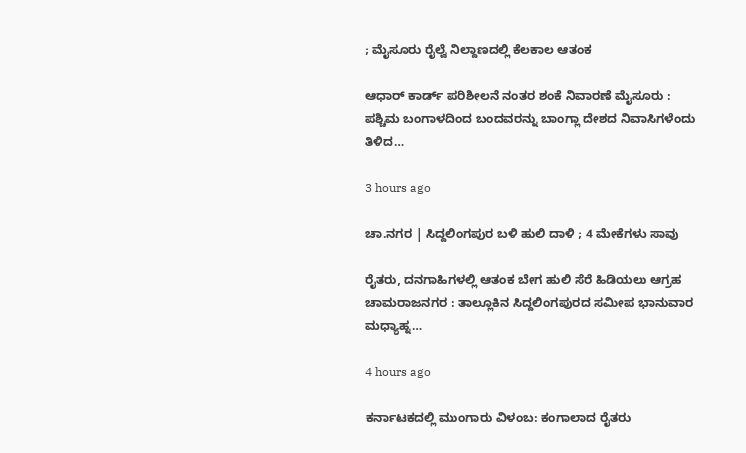; ಮೈಸೂರು ರೈಲ್ವೆ ನಿಲ್ದಾಣದಲ್ಲಿ ಕೆಲಕಾಲ ಆತಂಕ

ಆಧಾರ್‌ ಕಾರ್ಡ್‌ ಪರಿಶೀಲನೆ ನಂತರ ಶಂಕೆ ನಿವಾರಣೆ ಮೈಸೂರು : ಪಶ್ಚಿಮ ಬಂಗಾಳದಿಂದ ಬಂದವರನ್ನು ಬಾಂಗ್ಲಾ ದೇಶದ ನಿವಾಸಿಗಳೆಂದು ತಿಳಿದ…

3 hours ago

ಚಾ.ನಗರ | ಸಿದ್ದಲಿಂಗಪುರ ಬಳಿ ಹುಲಿ ದಾಳಿ ; 4 ಮೇಕೆಗಳು ಸಾವು

ರೈತರು, ದನಗಾಹಿಗಳಲ್ಲಿ ಆತಂಕ ಬೇಗ ಹುಲಿ ಸೆರೆ ಹಿಡಿಯಲು ಆಗ್ರಹ ಚಾಮರಾಜನಗರ : ತಾಲ್ಲೂಕಿನ ಸಿದ್ದಲಿಂಗಪುರದ ಸಮೀಪ ಭಾನುವಾರ ಮಧ್ಯಾಹ್ನ…

4 hours ago

ಕರ್ನಾಟಕದಲ್ಲಿ ಮುಂಗಾರು ವಿಳಂಬ: ಕಂಗಾಲಾದ ರೈತರು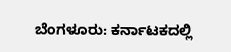ಬೆಂಗಳೂರು: ಕರ್ನಾಟಕದಲ್ಲಿ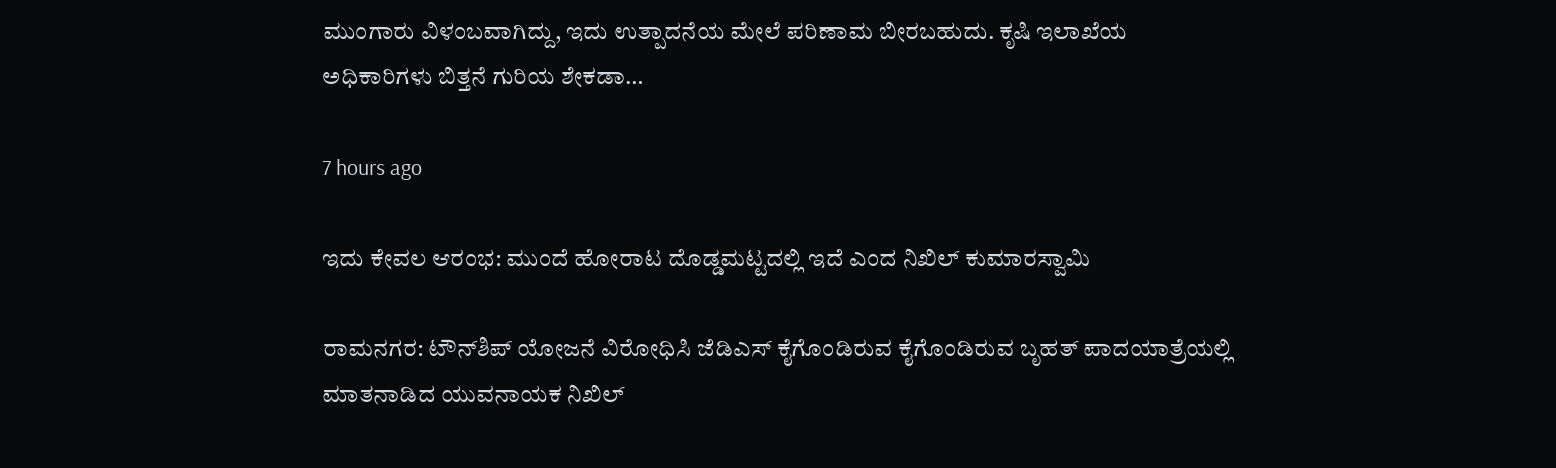ಮುಂಗಾರು ವಿಳಂಬವಾಗಿದ್ದು, ಇದು ಉತ್ಪಾದನೆಯ ಮೇಲೆ ಪರಿಣಾಮ ಬೀರಬಹುದು. ಕೃಷಿ ಇಲಾಖೆಯ ಅಧಿಕಾರಿಗಳು ಬಿತ್ತನೆ ಗುರಿಯ ಶೇಕಡಾ…

7 hours ago

ಇದು ಕೇವಲ ಆರಂಭ: ಮುಂದೆ ಹೋರಾಟ ದೊಡ್ಡಮಟ್ಟದಲ್ಲಿ ಇದೆ ಎಂದ ನಿಖಿಲ್‌ ಕುಮಾರಸ್ವಾಮಿ

ರಾಮನಗರ: ಟೌನ್‌ಶಿಪ್ ಯೋಜನೆ ವಿರೋಧಿಸಿ ಜೆಡಿಎಸ್‌ ಕೈಗೊಂಡಿರುವ ಕೈಗೊಂಡಿರುವ ಬೃಹತ್‌ ಪಾದಯಾತ್ರೆಯಲ್ಲಿ ಮಾತನಾಡಿದ ಯುವನಾಯಕ ನಿಖಿಲ್‌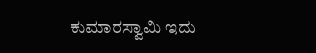ಕುಮಾರಸ್ವಾಮಿ ಇದು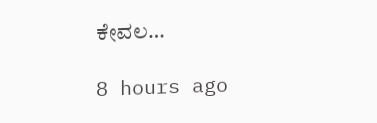ಕೇವಲ…

8 hours ago